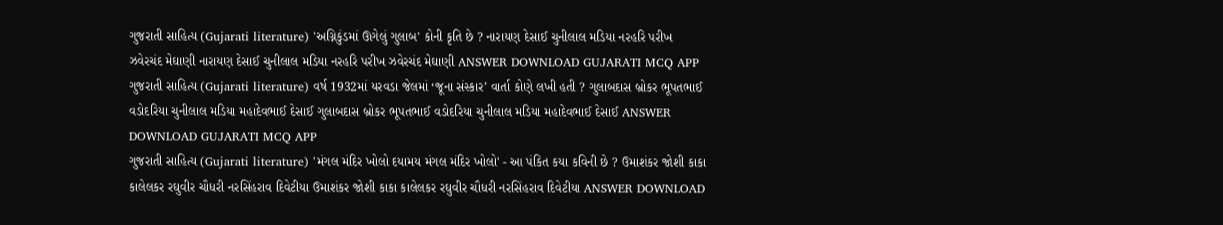ગુજરાતી સાહિત્ય (Gujarati literature) 'અગ્નિકુંડમાં ઊગેલું ગુલાબ' કોની કૃતિ છે ? નારાયણ દેસાઈ ચુનીલાલ મડિયા નરહરિ પરીખ ઝવેરચંદ મેઘાણી નારાયણ દેસાઈ ચુનીલાલ મડિયા નરહરિ પરીખ ઝવેરચંદ મેઘાણી ANSWER DOWNLOAD GUJARATI MCQ APP
ગુજરાતી સાહિત્ય (Gujarati literature) વર્ષ 1932માં યરવડા જેલમાં ‘જૂના સંસ્કાર’ વાર્તા કોણે લખી હતી ? ગુલાબદાસ બ્રોકર ભૂપતભાઈ વડોદરિયા ચુનીલાલ મડિયા મહાદેવભાઈ દેસાઈ ગુલાબદાસ બ્રોકર ભૂપતભાઈ વડોદરિયા ચુનીલાલ મડિયા મહાદેવભાઈ દેસાઈ ANSWER DOWNLOAD GUJARATI MCQ APP
ગુજરાતી સાહિત્ય (Gujarati literature) 'મંગલ મંદિર ખોલો દયામય મંગલ મંદિર ખોલો' - આ પંકિત કયા કવિની છે ? ઉમાશંકર જોશી કાકા કાલેલકર રઘુવીર ચૌધરી નરસિંહરાવ દિવેટીયા ઉમાશંકર જોશી કાકા કાલેલકર રઘુવીર ચૌધરી નરસિંહરાવ દિવેટીયા ANSWER DOWNLOAD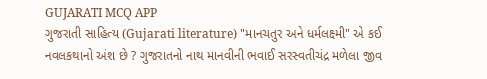GUJARATI MCQ APP
ગુજરાતી સાહિત્ય (Gujarati literature) "માનચતુર અને ધર્મલક્ષ્મી" એ કઈ નવલકથાનો અંશ છે ? ગુજરાતનો નાથ માનવીની ભવાઈ સરસ્વતીચંદ્ર મળેલા જીવ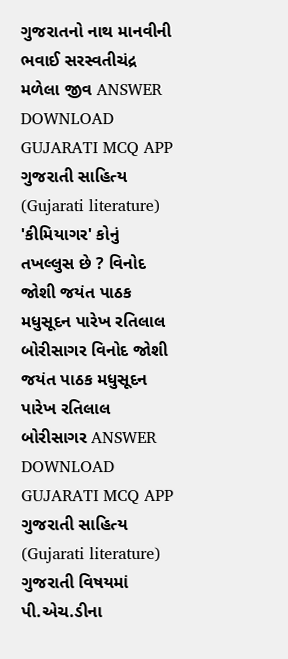ગુજરાતનો નાથ માનવીની ભવાઈ સરસ્વતીચંદ્ર મળેલા જીવ ANSWER DOWNLOAD GUJARATI MCQ APP
ગુજરાતી સાહિત્ય (Gujarati literature) 'કીમિયાગર' કોનું તખલ્લુસ છે ? વિનોદ જોશી જયંત પાઠક મધુસૂદન પારેખ રતિલાલ બોરીસાગર વિનોદ જોશી જયંત પાઠક મધુસૂદન પારેખ રતિલાલ બોરીસાગર ANSWER DOWNLOAD GUJARATI MCQ APP
ગુજરાતી સાહિત્ય (Gujarati literature) ગુજરાતી વિષયમાં પી.એચ.ડીના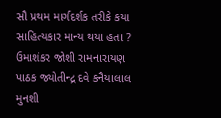સૌ પ્રથમ માર્ગદર્શક તરીકે કયા સાહિત્યકાર માન્ય થયા હતા ? ઉમાશંકર જોશી રામનારાયણ પાઠક જ્યોતીન્દ્ર દવે કનૈયાલાલ મુનશી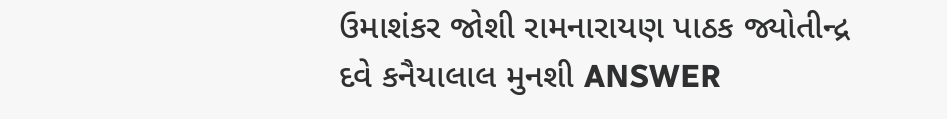ઉમાશંકર જોશી રામનારાયણ પાઠક જ્યોતીન્દ્ર દવે કનૈયાલાલ મુનશી ANSWER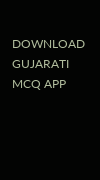DOWNLOAD GUJARATI MCQ APP